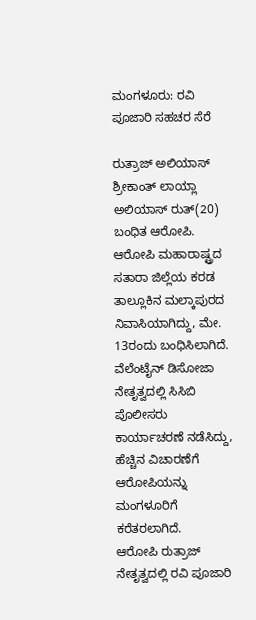ಮಂಗಳೂರು: ರವಿ ಪೂಜಾರಿ ಸಹಚರ ಸೆರೆ

ರುತ್ರಾಜ್ ಅಲಿಯಾಸ್ ಶ್ರೀಕಾಂತ್ ಲಾಯ್ಲಾ ಅಲಿಯಾಸ್ ರುತ್(20) ಬಂಧಿತ ಆರೋಪಿ. ಆರೋಪಿ ಮಹಾರಾಷ್ಟ್ರದ ಸತಾರಾ ಜಿಲ್ಲೆಯ ಕರಡ ತಾಲ್ಲೂಕಿನ ಮಲ್ಕಾಪುರದ ನಿವಾಸಿಯಾಗಿದ್ದು, ಮೇ. 13ರಂದು ಬಂಧಿಸಿಲಾಗಿದೆ.
ವೆಲೆಂಟೈನ್ ಡಿಸೋಜಾ ನೇತೃತ್ವದಲ್ಲಿ ಸಿಸಿಬಿ ಪೊಲೀಸರು ಕಾರ್ಯಾಚರಣೆ ನಡೆಸಿದ್ದು, ಹೆಚ್ಚಿನ ವಿಚಾರಣೆಗೆ ಆರೋಪಿಯನ್ನು ಮಂಗಳೂರಿಗೆ ಕರೆತರಲಾಗಿದೆ.
ಆರೋಪಿ ರುತ್ರಾಜ್ ನೇತೃತ್ವದಲ್ಲಿ ರವಿ ಪೂಜಾರಿ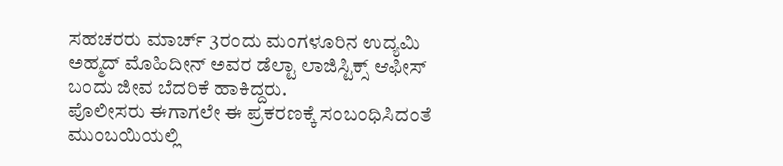ಸಹಚರರು ಮಾರ್ಚ್ 3ರಂದು ಮಂಗಳೂರಿನ ಉದ್ಯಮಿ ಅಹ್ಮದ್ ಮೊಹಿದೀನ್ ಅವರ ಡೆಲ್ಟಾ ಲಾಜಿಸ್ಟಿಕ್ಸ್ ಆಫೀಸ್ ಬಂದು ಜೀವ ಬೆದರಿಕೆ ಹಾಕಿದ್ದರು.
ಪೊಲೀಸರು ಈಗಾಗಲೇ ಈ ಪ್ರಕರಣಕ್ಕೆ ಸಂಬಂಧಿಸಿದಂತೆ ಮುಂಬಯಿಯಲ್ಲಿ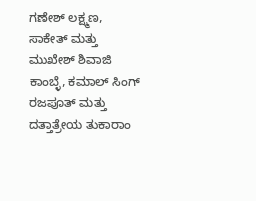ಗಣೇಶ್ ಲಕ್ಷ್ಮಣ, ಸಾಕೇತ್ ಮತ್ತು ಮುಖೇಶ್ ಶಿವಾಜಿ ಕಾಂಬ್ಳೆ, ಕಮಾಲ್ ಸಿಂಗ್ ರಜಪೂತ್ ಮತ್ತು ದತ್ತಾತ್ರೇಯ ತುಕಾರಾಂ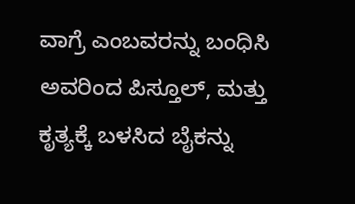ವಾಗ್ರೆ ಎಂಬವರನ್ನು ಬಂಧಿಸಿ ಅವರಿಂದ ಪಿಸ್ತೂಲ್, ಮತ್ತು ಕೃತ್ಯಕ್ಕೆ ಬಳಸಿದ ಬೈಕನ್ನು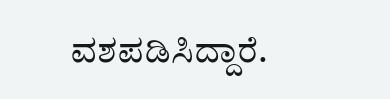ವಶಪಡಿಸಿದ್ದಾರೆ.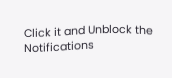Click it and Unblock the Notifications